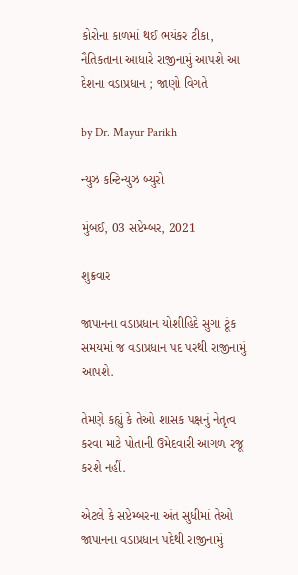કોરોના કાળમાં થઈ ભયંકર ટીકા, નૈતિકતાના આધારે રાજીનામું આપશે આ દેશના વડાપ્રધાન ; જાણો વિગતે

by Dr. Mayur Parikh

ન્યુઝ કન્ટિન્યુઝ બ્યુરો

મુંબઈ, 03 સપ્ટેમ્બર, 2021

શુક્રવાર

જાપાનના વડાપ્રધાન યોશીહિદે સુગા ટૂંક સમયમાં જ વડાપ્રધાન પદ પરથી રાજીનામું આપશે.

તેમણે કહ્યું કે તેઓ શાસક પક્ષનું નેતૃત્વ કરવા માટે પોતાની ઉમેદવારી આગળ રજૂ કરશે નહીં.

એટલે કે સપ્ટેમ્બરના અંત સુધીમાં તેઓ જાપાનના વડાપ્રધાન પદેથી રાજીનામું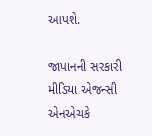આપશે.

જાપાનની સરકારી મીડિયા એજન્સી એનએચકે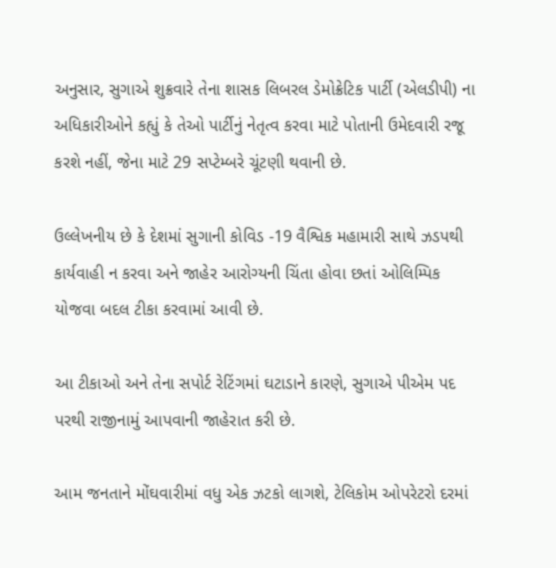અનુસાર, સુગાએ શુક્રવારે તેના શાસક લિબરલ ડેમોક્રેટિક પાર્ટી (એલડીપી) ના અધિકારીઓને કહ્યું કે તેઓ પાર્ટીનું નેતૃત્વ કરવા માટે પોતાની ઉમેદવારી રજૂ કરશે નહીં, જેના માટે 29 સપ્ટેમ્બરે ચૂંટણી થવાની છે.

ઉલ્લેખનીય છે કે દેશમાં સુગાની કોવિડ -19 વૈશ્વિક મહામારી સાથે ઝડપથી કાર્યવાહી ન કરવા અને જાહેર આરોગ્યની ચિંતા હોવા છતાં ઓલિમ્પિક યોજવા બદલ ટીકા કરવામાં આવી છે.

આ ટીકાઓ અને તેના સપોર્ટ રેટિંગમાં ઘટાડાને કારણે, સુગાએ પીએમ પદ પરથી રાજીનામું આપવાની જાહેરાત કરી છે.

આમ જનતાને મોંઘવારીમાં વધુ એક ઝટકો લાગશે, ટેલિકોમ ઓપરેટરો દરમાં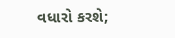વધારો કરશે;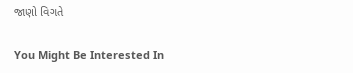જાણો વિગતે

You Might Be Interested In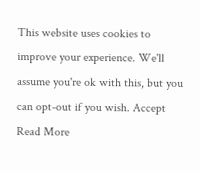This website uses cookies to improve your experience. We'll assume you're ok with this, but you can opt-out if you wish. Accept Read More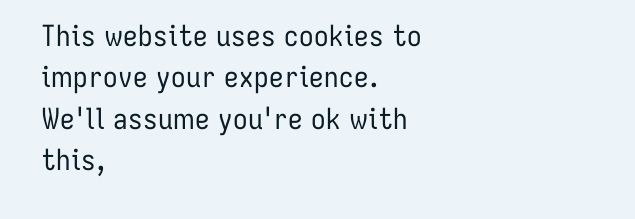This website uses cookies to improve your experience. We'll assume you're ok with this,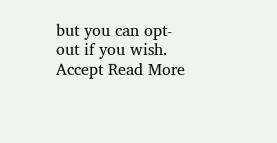but you can opt-out if you wish. Accept Read More